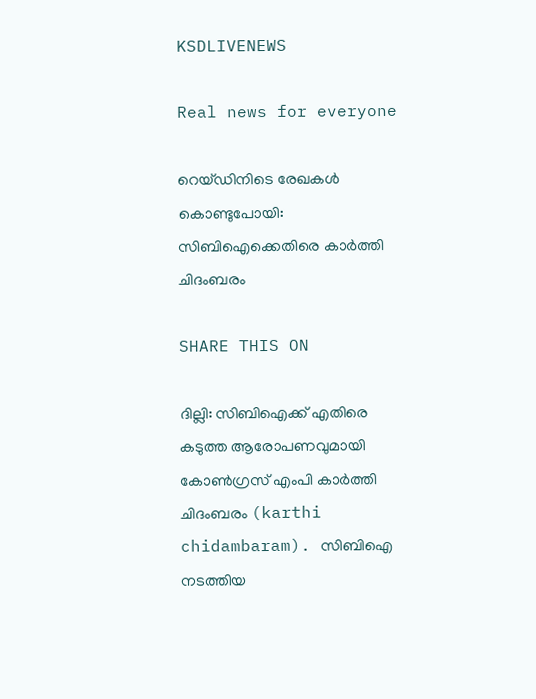KSDLIVENEWS

Real news for everyone

റെയ്ഡിനിടെ രേഖകള്‍ കൊണ്ടുപോയി: സിബിഐക്കെതിരെ കാര്‍ത്തി ചിദംബരം

SHARE THIS ON

ദില്ലി: സിബിഐക്ക് എതിരെ കടുത്ത ആരോപണവുമായി കോണ്‍ഗ്രസ് എംപി കാര്‍ത്തി ചിദംബരം (karthi chidambaram). സിബിഐ നടത്തിയ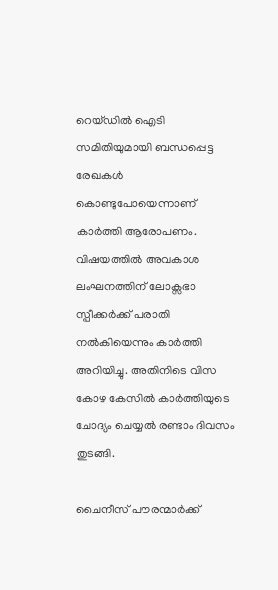റെയ്ഡില്‍ ഐടി സമിതിയുമായി ബന്ധപ്പെട്ട രേഖകള്‍ കൊണ്ടുപോയെന്നാണ് കാര്‍ത്തി ആരോപണം. വിഷയത്തില്‍ അവകാശ ലംഘനത്തിന് ലോക്സഭാ സ്പീക്കര്‍ക്ക് പരാതി നല്‍കിയെന്നും കാര്‍ത്തി അറിയിച്ചു. അതിനിടെ വിസ കോഴ കേസില്‍ കാര്‍ത്തിയുടെ ചോദ്യം ചെയ്യല്‍ രണ്ടാം ദിവസം തുടങ്ങി.

ചൈനീസ് പൗരന്മാര്‍ക്ക്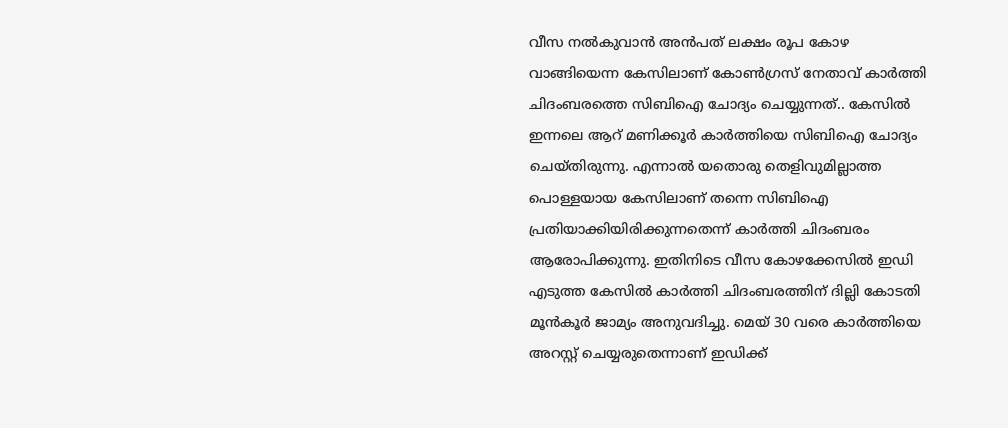വീസ നല്‍കുവാന്‍ അന്‍പത് ലക്ഷം രൂപ കോഴ വാങ്ങിയെന്ന കേസിലാണ് കോണ്‍ഗ്രസ് നേതാവ് കാര്‍ത്തി ചിദംബരത്തെ സിബിഐ ചോദ്യം ചെയ്യുന്നത്.. കേസില്‍ ഇന്നലെ ആറ് മണിക്കൂര്‍ കാര്‍ത്തിയെ സിബിഐ ചോദ്യം ചെയ്തിരുന്നു. എന്നാല്‍ യതൊരു തെളിവുമില്ലാത്ത പൊള്ളയായ കേസിലാണ് തന്നെ സിബിഐ പ്രതിയാക്കിയിരിക്കുന്നതെന്ന് കാര്‍ത്തി ചിദംബരം ആരോപിക്കുന്നു. ഇതിനിടെ വീസ കോഴക്കേസില്‍ ഇഡി എടുത്ത കേസില്‍ കാര്‍ത്തി ചിദംബരത്തിന് ദില്ലി കോടതി മൂന്‍കൂര്‍ ജാമ്യം അനുവദിച്ചു. മെയ് 30 വരെ കാര്‍ത്തിയെ അറസ്റ്റ് ചെയ്യരുതെന്നാണ് ഇഡിക്ക്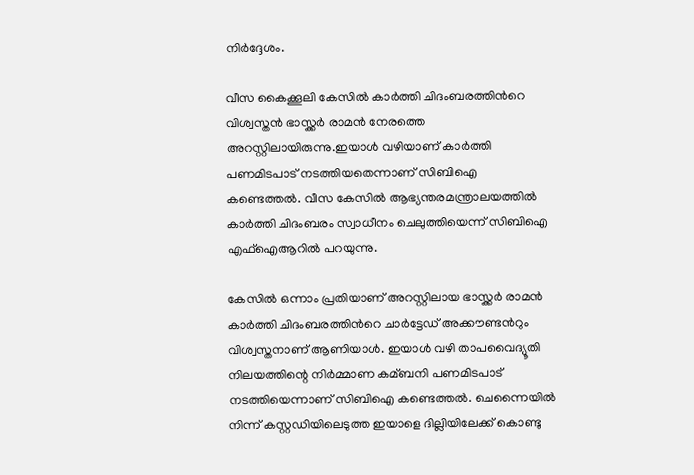നിര്‍ദ്ദേശം.

വീസ കൈക്കൂലി കേസില്‍ കാര്‍ത്തി ചിദംബരത്തിന്‍റെ വിശ്വസ്തന്‍ ഭാസ്ക്കര്‍ രാമന്‍ നേരത്തെ അറസ്റ്റിലായിരുന്നു.ഇയാള്‍ വഴിയാണ് കാര്‍ത്തി പണമിടപാട് നടത്തിയതെന്നാണ് സിബിഐ കണ്ടെത്തല്‍. വീസ കേസില്‍ ആഭ്യന്തരമന്ത്രാലയത്തില്‍ കാര്‍ത്തി ചിദംബരം സ്വാധീനം ചെലുത്തിയെന്ന് സിബിഐ എഫ്‌ഐആറില്‍ പറയുന്നു.

കേസില്‍ ഒന്നാം പ്രതിയാണ് അറസ്റ്റിലായ ഭാസ്ക്കര്‍ രാമന്‍ കാര്‍ത്തി ചിദംബരത്തിന്‍റെ ചാര്‍ട്ടേഡ് അക്കൗണ്ടന്‍റും വിശ്വസ്തനാണ് ആണിയാള്‍. ഇയാള്‍ വഴി താപവൈദ്യൂതി നിലയത്തിന്റെ നിര്‍മ്മാണ കമ്ബനി പണമിടപാട് നടത്തിയെന്നാണ് സിബിഐ കണ്ടെത്തല്‍. ചെന്നൈയില്‍ നിന്ന് കസ്റ്റഡിയിലെടുത്ത ഇയാളെ ദില്ലിയിലേക്ക് കൊണ്ടു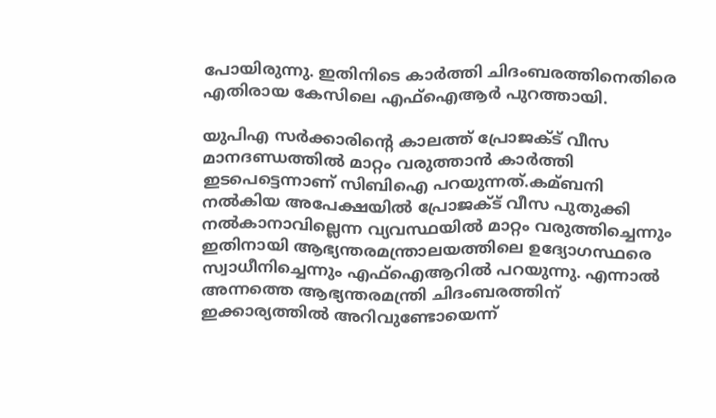പോയിരുന്നു. ഇതിനിടെ കാര്‍ത്തി ചിദംബരത്തിനെതിരെ എതിരായ കേസിലെ എഫ്‌ഐആര്‍ പുറത്തായി.

യുപിഎ സര്‍ക്കാരിന്‍റെ കാലത്ത് പ്രോജക്‌ട് വീസ മാനദണ്ഡത്തില്‍ മാറ്റം വരുത്താന്‍ കാര്‍ത്തി ഇടപെട്ടെന്നാണ് സിബിഐ പറയുന്നത്.കമ്ബനി നല്‍കിയ അപേക്ഷയില്‍ പ്രോജക്‌ട് വീസ പുതുക്കി നല്‍കാനാവില്ലെന്ന വ്യവസ്ഥയില്‍ മാറ്റം വരുത്തിച്ചെന്നും ഇതിനായി ആഭ്യന്തരമന്ത്രാലയത്തിലെ ഉദ്യോഗസ്ഥരെ സ്വാധീനിച്ചെന്നും എഫ്‌ഐആറില്‍ പറയുന്നു. എന്നാല്‍ അന്നത്തെ ആഭ്യന്തരമന്ത്രി ചിദംബരത്തിന് ഇക്കാര്യത്തില്‍ അറിവുണ്ടോയെന്ന്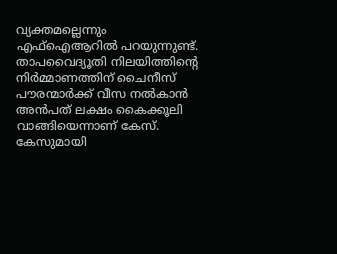വ്യക്തമല്ലെന്നും എഫ്‌ഐആറില്‍ പറയുന്നുണ്ട്. താപവൈദ്യൂതി നിലയിത്തിന്റെ നിര്‍മ്മാണത്തിന് ചൈനീസ് പൗരന്മാര്‍ക്ക് വീസ നല്‍കാന്‍ അന്‍പത് ലക്ഷം കൈക്കൂലി വാങ്ങിയെന്നാണ് കേസ്. കേസുമായി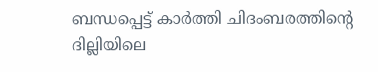ബന്ധപ്പെട്ട് കാര്‍ത്തി ചിദംബരത്തിന്റെ ദില്ലിയിലെ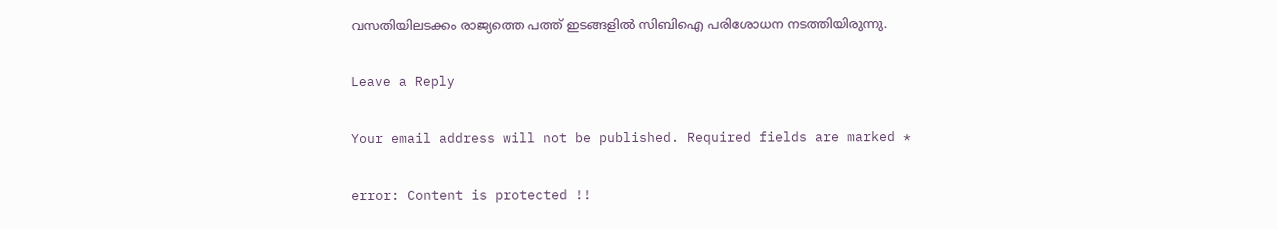വസതിയിലടക്കം രാജ്യത്തെ പത്ത് ഇടങ്ങളില്‍ സിബിഐ പരിശോധന നടത്തിയിരുന്നു.

Leave a Reply

Your email address will not be published. Required fields are marked *

error: Content is protected !!